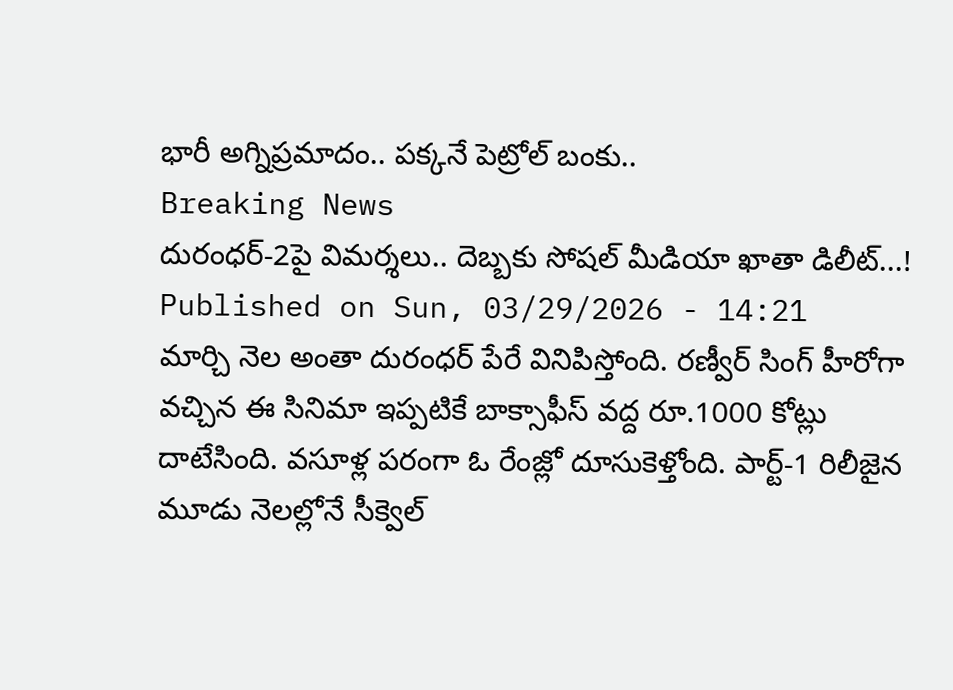భారీ అగ్నిప్రమాదం.. పక్కనే పెట్రోల్ బంకు..
Breaking News
దురంధర్-2పై విమర్శలు.. దెబ్బకు సోషల్ మీడియా ఖాతా డిలీట్...!
Published on Sun, 03/29/2026 - 14:21
మార్చి నెల అంతా దురంధర్ పేరే వినిపిస్తోంది. రణ్వీర్ సింగ్ హీరోగా వచ్చిన ఈ సినిమా ఇప్పటికే బాక్సాఫీస్ వద్ద రూ.1000 కోట్లు దాటేసింది. వసూళ్ల పరంగా ఓ రేంజ్లో దూసుకెళ్తోంది. పార్ట్-1 రిలీజైన మూడు నెలల్లోనే సీక్వెల్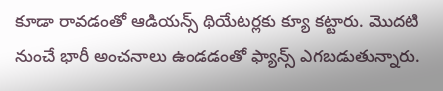కూడా రావడంతో ఆడియన్స్ థియేటర్లకు క్యూ కట్టారు. మొదటి నుంచే భారీ అంచనాలు ఉండడంతో ఫ్యాన్స్ ఎగబడుతున్నారు.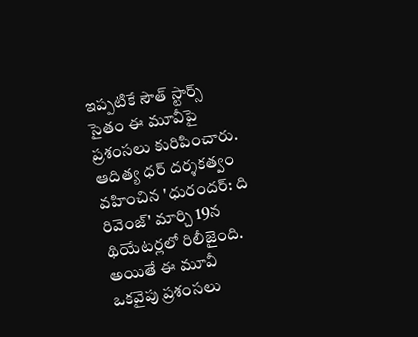ఇప్పటికే సౌత్ స్టార్స్ సైతం ఈ మూవీపై ప్రశంసలు కురిపించారు. ఆదిత్య ధర్ దర్శకత్వం వహించిన 'ధురందర్: ది రివెంజ్' మార్చి 19న థియేటర్లలో రిలీజైంది.
అయితే ఈ మూవీ ఒకవైపు ప్రశంసలు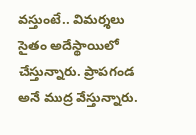వస్తుంటే.. విమర్శలు సైతం అదేస్థాయిలో చేస్తున్నారు. ప్రాపగండ అనే ముద్ర వేస్తున్నారు.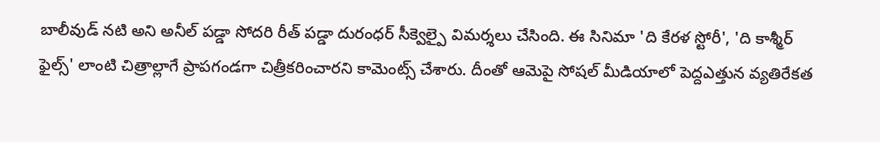బాలీవుడ్ నటి అని అనీల్ పడ్డా సోదరి రీత్ పడ్డా దురంధర్ సీక్వెల్పై విమర్శలు చేసింది. ఈ సినిమా 'ది కేరళ స్టోరీ', 'ది కాశ్మీర్ ఫైల్స్' లాంటి చిత్రాల్లాగే ప్రాపగండగా చిత్రీకరించారని కామెంట్స్ చేశారు. దీంతో ఆమెపై సోషల్ మీడియాలో పెద్దఎత్తున వ్యతిరేకత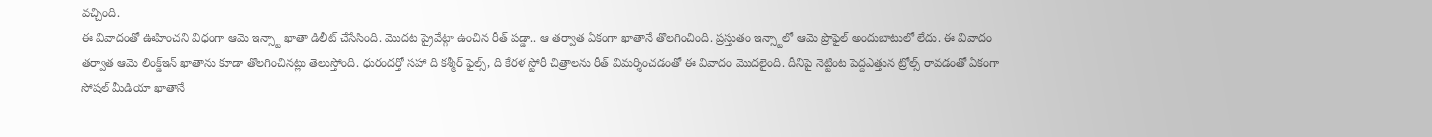వచ్చింది.
ఈ వివాదంతో ఊహించని విధంగా ఆమె ఇన్స్టా ఖాతా డిలీట్ చేసేసింది. మొదట ప్రైవేట్గా ఉంచిన రీత్ పడ్డా.. ఆ తర్వాత ఏకంగా ఖాతానే తొలగించింది. ప్రస్తుతం ఇన్స్టాలో ఆమె ప్రొఫైల్ అందుబాటులో లేదు. ఈ వివాదం తర్వాత ఆమె లింక్డ్ఇన్ ఖాతాను కూడా తొలగించినట్లు తెలుస్తోంది. ధురందర్తో సహా ది కశ్మీర్ ఫైల్స్, ది కేరళ స్టోరీ చిత్రాలను రీత్ విమర్శించడంతో ఈ వివాదం మొదలైంది. దీనిపై నెట్టింట పెద్దఎత్తున ట్రోల్స్ రావడంతో ఏకంగా సోషల్ మీడియా ఖాతానే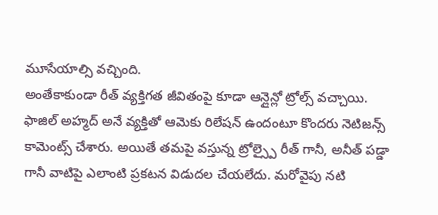మూసేయాల్సి వచ్చింది.
అంతేకాకుండా రీత్ వ్యక్తిగత జీవితంపై కూడా ఆన్లైన్లో ట్రోల్స్ వచ్చాయి. ఫాజిల్ అహ్మద్ అనే వ్యక్తితో ఆమెకు రిలేషన్ ఉందంటూ కొందరు నెటిజన్స్ కామెంట్స్ చేశారు. అయితే తమపై వస్తున్న ట్రోల్స్పై రీత్ గానీ, అనీత్ పడ్డా గానీ వాటిపై ఎలాంటి ప్రకటన విడుదల చేయలేదు. మరోవైపు నటి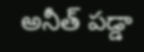అనీత్ పడ్డా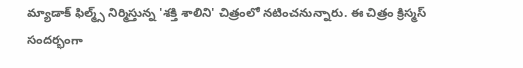మ్యాడాక్ ఫిల్మ్స్ నిర్మిస్తున్న 'శక్తి శాలిని' చిత్రంలో నటించనున్నారు. ఈ చిత్రం క్రిస్మస్ సందర్భంగా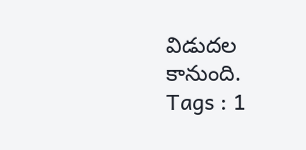విడుదల కానుంది.
Tags : 1